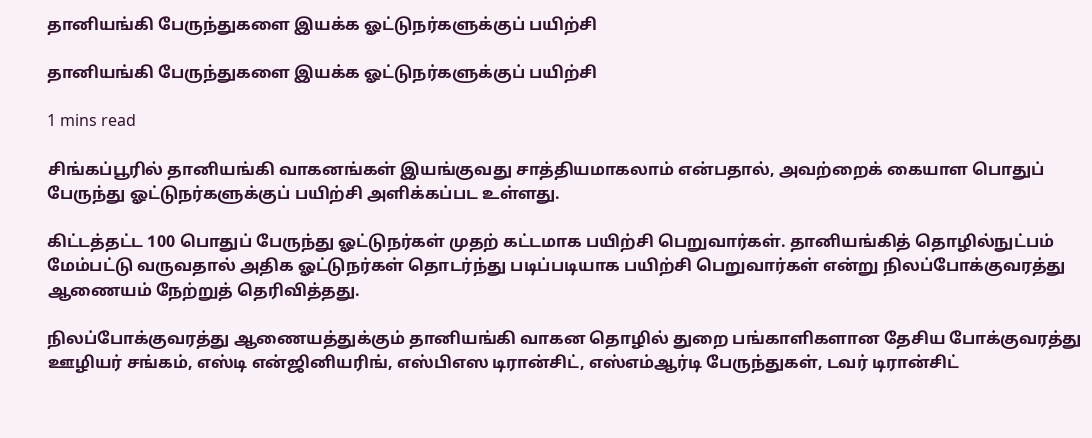தானியங்கி பேருந்துகளை இயக்க ஓட்டுநர்களுக்குப் பயிற்சி

தானியங்கி பேருந்துகளை இயக்க ஓட்டுநர்களுக்குப் பயிற்சி

1 mins read

சிங்கப்பூரில் தானியங்கி வாகனங்கள் இயங்குவது சாத்தியமாகலாம் என்பதால், அவற்றைக் கையாள பொதுப் பேருந்து ஓட்டுநர்களுக்குப் பயிற்சி அளிக்கப்பட உள்ளது.

கிட்டத்தட்ட 100 பொதுப் பேருந்து ஓட்டுநர்கள் முதற் கட்டமாக பயிற்சி பெறுவார்கள். தானியங்கித் தொழில்நுட்பம் மேம்பட்டு வருவதால் அதிக ஓட்டுநர்கள் தொடர்ந்து படிப்படியாக பயிற்சி பெறுவார்கள் என்று நிலப்போக்குவரத்து ஆணையம் நேற்றுத் தெரிவித்தது.

நிலப்போக்குவரத்து ஆணையத்துக்கும் தானியங்கி வாகன தொழில் துறை பங்காளிகளான தேசிய போக்குவரத்து ஊழியர் சங்கம், எஸ்டி என்ஜினியரிங், எஸ்பிஎஸ டிரான்சிட், எஸ்எம்ஆர்டி பேருந்துகள், டவர் டிரான்சிட்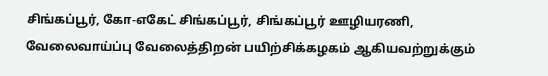சிங்கப்பூர், கோ-எகேட் சிங்கப்பூர், சிங்கப்பூர் ஊழியரணி, வேலைவாய்ப்பு வேலைத்திறன் பயிற்சிக்கழகம் ஆகியவற்றுக்கும்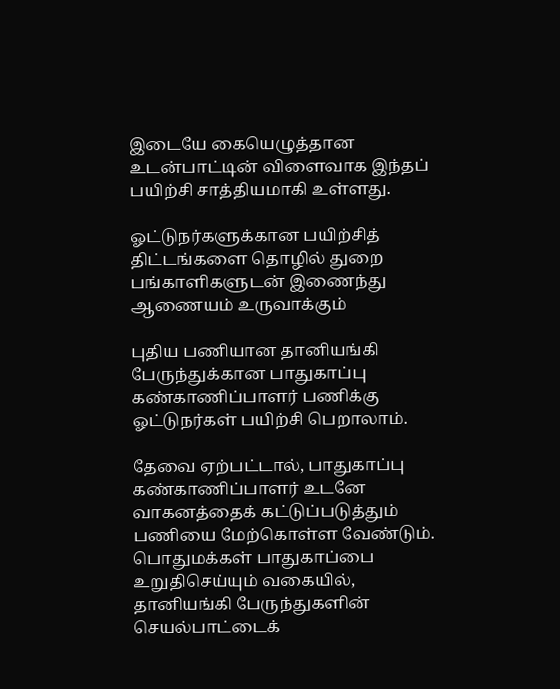இடையே கையெழுத்தான உடன்பாட்டின் விளைவாக இந்தப் பயிற்சி சாத்தியமாகி உள்ளது.

ஓட்டுநர்களுக்கான பயிற்சித் திட்டங்களை தொழில் துறை பங்காளிகளுடன் இணைந்து ஆணையம் உருவாக்கும்

புதிய பணியான தானியங்கி பேருந்துக்கான பாதுகாப்பு கண்காணிப்பாளர் பணிக்கு ஓட்டுநர்கள் பயிற்சி பெறாலாம்.

தேவை ஏற்பட்டால், பாதுகாப்பு கண்காணிப்பாளர் உடனே வாகனத்தைக் கட்டுப்படுத்தும் பணியை மேற்கொள்ள வேண்டும். பொதுமக்கள் பாதுகாப்பை உறுதிசெய்யும் வகையில், தானியங்கி பேருந்துகளின் செயல்பாட்டைக்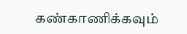கண்காணிக்கவும்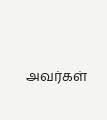அவர்கள்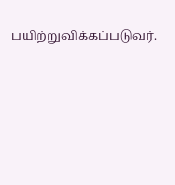பயிற்றுவிக்கப்படுவர்.